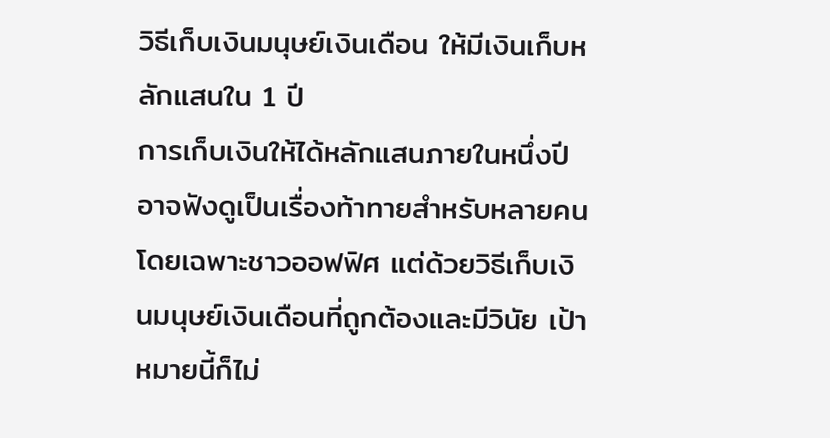วิธีเก็บเงินมนุษย์เงินเดือน ให้มีเงินเก็บหลักแสนใน 1 ปี
การเก็บเงินให้ได้หลักแสนภายในหนึ่งปีอาจฟังดูเป็นเรื่องท้าทายสำหรับหลายคน โดยเฉพาะชาวออฟฟิศ แต่ด้วยวิธีเก็บเงินมนุษย์เงินเดือนที่ถูกต้องและมีวินัย เป้าหมายนี้ก็ไม่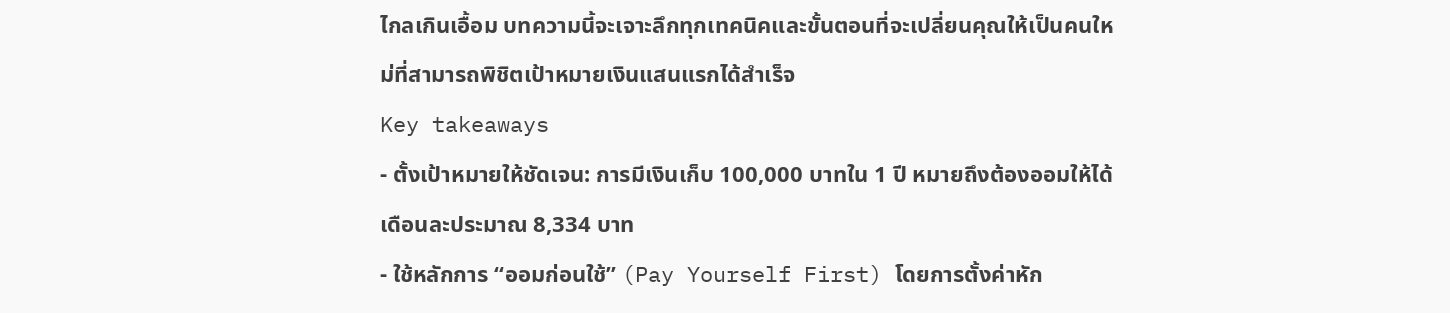ไกลเกินเอื้อม บทความนี้จะเจาะลึกทุกเทคนิคและขั้นตอนที่จะเปลี่ยนคุณให้เป็นคนใหม่ที่สามารถพิชิตเป้าหมายเงินแสนแรกได้สำเร็จ
Key takeaways
- ตั้งเป้าหมายให้ชัดเจน: การมีเงินเก็บ 100,000 บาทใน 1 ปี หมายถึงต้องออมให้ได้เดือนละประมาณ 8,334 บาท
- ใช้หลักการ “ออมก่อนใช้” (Pay Yourself First) โดยการตั้งค่าหัก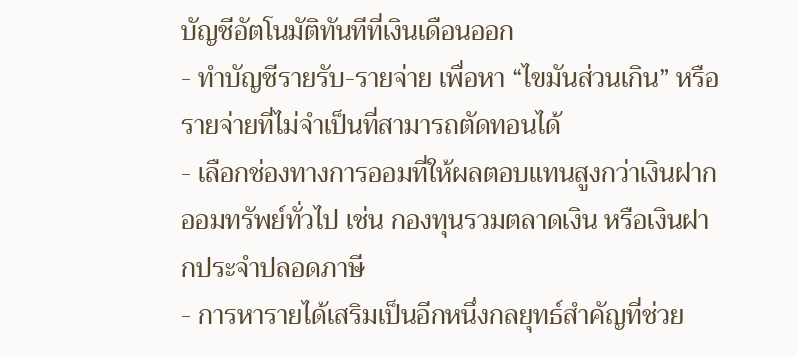บัญชีอัตโนมัติทันทีที่เงินเดือนออก
- ทำบัญชีรายรับ-รายจ่าย เพื่อหา “ไขมันส่วนเกิน” หรือรายจ่ายที่ไม่จำเป็นที่สามารถตัดทอนได้
- เลือกช่องทางการออมที่ให้ผลตอบแทนสูงกว่าเงินฝากออมทรัพย์ทั่วไป เช่น กองทุนรวมตลาดเงิน หรือเงินฝากประจำปลอดภาษี
- การหารายได้เสริมเป็นอีกหนึ่งกลยุทธ์สำคัญที่ช่วย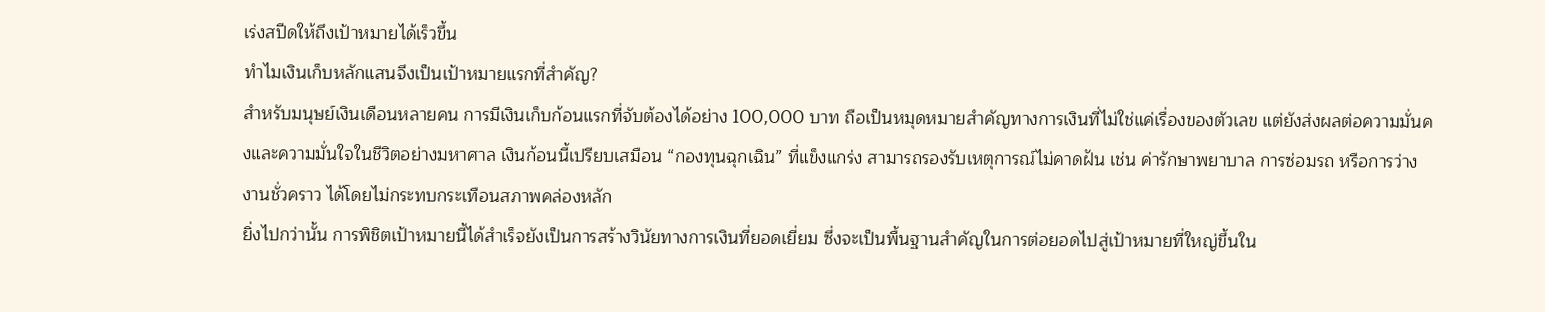เร่งสปีดให้ถึงเป้าหมายได้เร็วขึ้น
ทำไมเงินเก็บหลักแสนจึงเป็นเป้าหมายแรกที่สำคัญ?
สำหรับมนุษย์เงินเดือนหลายคน การมีเงินเก็บก้อนแรกที่จับต้องได้อย่าง 100,000 บาท ถือเป็นหมุดหมายสำคัญทางการเงินที่ไม่ใช่แค่เรื่องของตัวเลข แต่ยังส่งผลต่อความมั่นคงและความมั่นใจในชีวิตอย่างมหาศาล เงินก้อนนี้เปรียบเสมือน “กองทุนฉุกเฉิน” ที่แข็งแกร่ง สามารถรองรับเหตุการณ์ไม่คาดฝัน เช่น ค่ารักษาพยาบาล การซ่อมรถ หรือการว่างงานชั่วคราว ได้โดยไม่กระทบกระเทือนสภาพคล่องหลัก
ยิ่งไปกว่านั้น การพิชิตเป้าหมายนี้ได้สำเร็จยังเป็นการสร้างวินัยทางการเงินที่ยอดเยี่ยม ซึ่งจะเป็นพื้นฐานสำคัญในการต่อยอดไปสู่เป้าหมายที่ใหญ่ขึ้นใน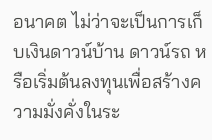อนาคต ไม่ว่าจะเป็นการเก็บเงินดาวน์บ้าน ดาวน์รถ หรือเริ่มต้นลงทุนเพื่อสร้างความมั่งคั่งในระ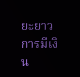ยะยาว การมีเงิน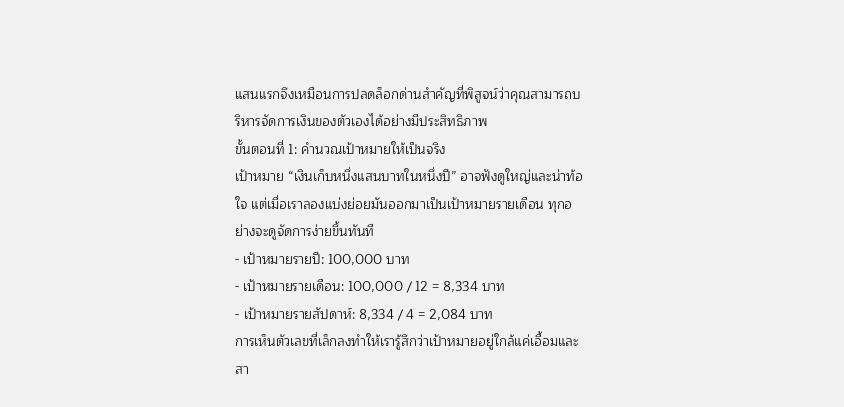แสนแรกจึงเหมือนการปลดล็อกด่านสำคัญที่พิสูจน์ว่าคุณสามารถบริหารจัดการเงินของตัวเองได้อย่างมีประสิทธิภาพ
ขั้นตอนที่ 1: คำนวณเป้าหมายให้เป็นจริง
เป้าหมาย “เงินเก็บหนึ่งแสนบาทในหนึ่งปี” อาจฟังดูใหญ่และน่าท้อใจ แต่เมื่อเราลองแบ่งย่อยมันออกมาเป็นเป้าหมายรายเดือน ทุกอย่างจะดูจัดการง่ายขึ้นทันที
- เป้าหมายรายปี: 100,000 บาท
- เป้าหมายรายเดือน: 100,000 / 12 = 8,334 บาท
- เป้าหมายรายสัปดาห์: 8,334 / 4 = 2,084 บาท
การเห็นตัวเลขที่เล็กลงทำให้เรารู้สึกว่าเป้าหมายอยู่ใกล้แค่เอื้อมและสา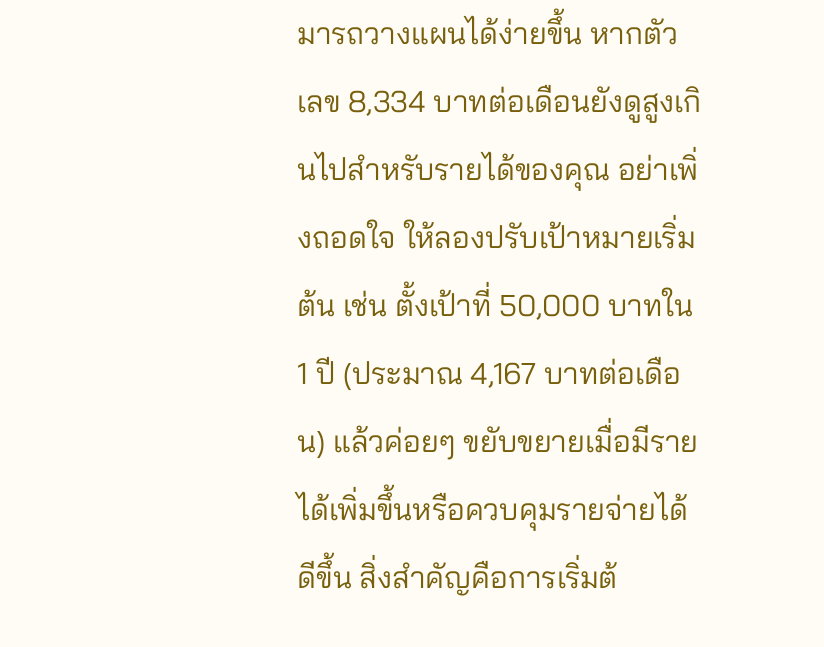มารถวางแผนได้ง่ายขึ้น หากตัวเลข 8,334 บาทต่อเดือนยังดูสูงเกินไปสำหรับรายได้ของคุณ อย่าเพิ่งถอดใจ ให้ลองปรับเป้าหมายเริ่มต้น เช่น ตั้งเป้าที่ 50,000 บาทใน 1 ปี (ประมาณ 4,167 บาทต่อเดือน) แล้วค่อยๆ ขยับขยายเมื่อมีรายได้เพิ่มขึ้นหรือควบคุมรายจ่ายได้ดีขึ้น สิ่งสำคัญคือการเริ่มต้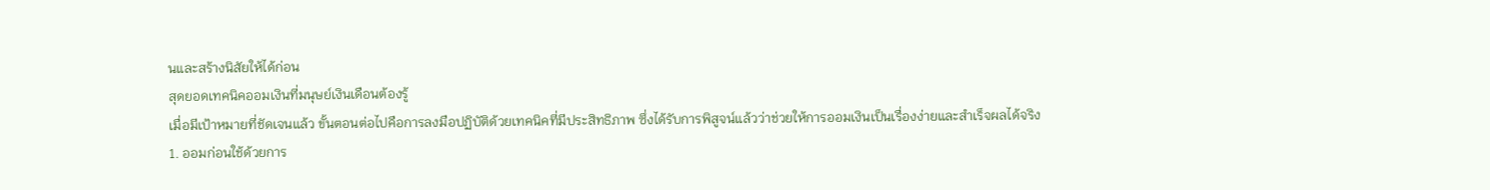นและสร้างนิสัยให้ได้ก่อน
สุดยอดเทคนิคออมเงินที่มนุษย์เงินเดือนต้องรู้
เมื่อมีเป้าหมายที่ชัดเจนแล้ว ขั้นตอนต่อไปคือการลงมือปฏิบัติด้วยเทคนิคที่มีประสิทธิภาพ ซึ่งได้รับการพิสูจน์แล้วว่าช่วยให้การออมเงินเป็นเรื่องง่ายและสำเร็จผลได้จริง
1. ออมก่อนใช้ด้วยการ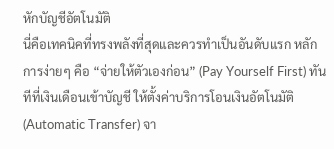หักบัญชีอัตโนมัติ
นี่คือเทคนิคที่ทรงพลังที่สุดและควรทำเป็นอันดับแรก หลักการง่ายๆ คือ “จ่ายให้ตัวเองก่อน” (Pay Yourself First) ทันทีที่เงินเดือนเข้าบัญชี ให้ตั้งค่าบริการโอนเงินอัตโนมัติ (Automatic Transfer) จา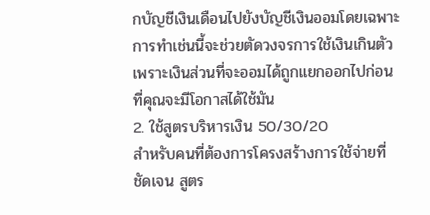กบัญชีเงินเดือนไปยังบัญชีเงินออมโดยเฉพาะ การทำเช่นนี้จะช่วยตัดวงจรการใช้เงินเกินตัว เพราะเงินส่วนที่จะออมได้ถูกแยกออกไปก่อนที่คุณจะมีโอกาสได้ใช้มัน
2. ใช้สูตรบริหารเงิน 50/30/20
สำหรับคนที่ต้องการโครงสร้างการใช้จ่ายที่ชัดเจน สูตร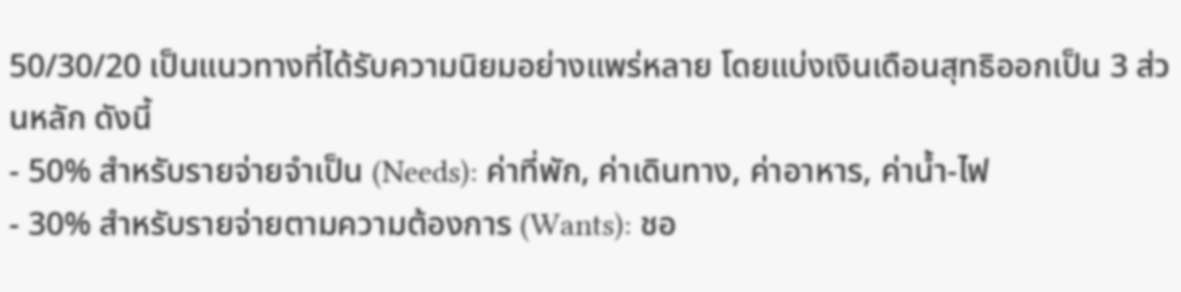50/30/20 เป็นแนวทางที่ได้รับความนิยมอย่างแพร่หลาย โดยแบ่งเงินเดือนสุทธิออกเป็น 3 ส่วนหลัก ดังนี้
- 50% สำหรับรายจ่ายจำเป็น (Needs): ค่าที่พัก, ค่าเดินทาง, ค่าอาหาร, ค่าน้ำ-ไฟ
- 30% สำหรับรายจ่ายตามความต้องการ (Wants): ชอ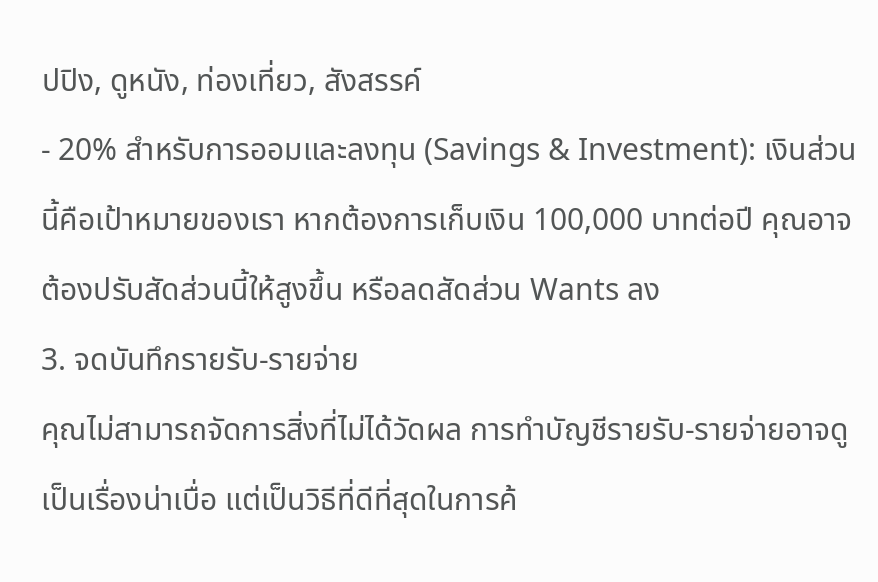ปปิง, ดูหนัง, ท่องเที่ยว, สังสรรค์
- 20% สำหรับการออมและลงทุน (Savings & Investment): เงินส่วนนี้คือเป้าหมายของเรา หากต้องการเก็บเงิน 100,000 บาทต่อปี คุณอาจต้องปรับสัดส่วนนี้ให้สูงขึ้น หรือลดสัดส่วน Wants ลง
3. จดบันทึกรายรับ-รายจ่าย
คุณไม่สามารถจัดการสิ่งที่ไม่ได้วัดผล การทำบัญชีรายรับ-รายจ่ายอาจดูเป็นเรื่องน่าเบื่อ แต่เป็นวิธีที่ดีที่สุดในการค้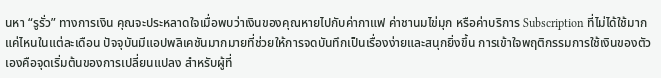นหา “รูรั่ว” ทางการเงิน คุณจะประหลาดใจเมื่อพบว่าเงินของคุณหายไปกับค่ากาแฟ ค่าชานมไข่มุก หรือค่าบริการ Subscription ที่ไม่ได้ใช้มากแค่ไหนในแต่ละเดือน ปัจจุบันมีแอปพลิเคชันมากมายที่ช่วยให้การจดบันทึกเป็นเรื่องง่ายและสนุกยิ่งขึ้น การเข้าใจพฤติกรรมการใช้เงินของตัวเองคือจุดเริ่มต้นของการเปลี่ยนแปลง สำหรับผู้ที่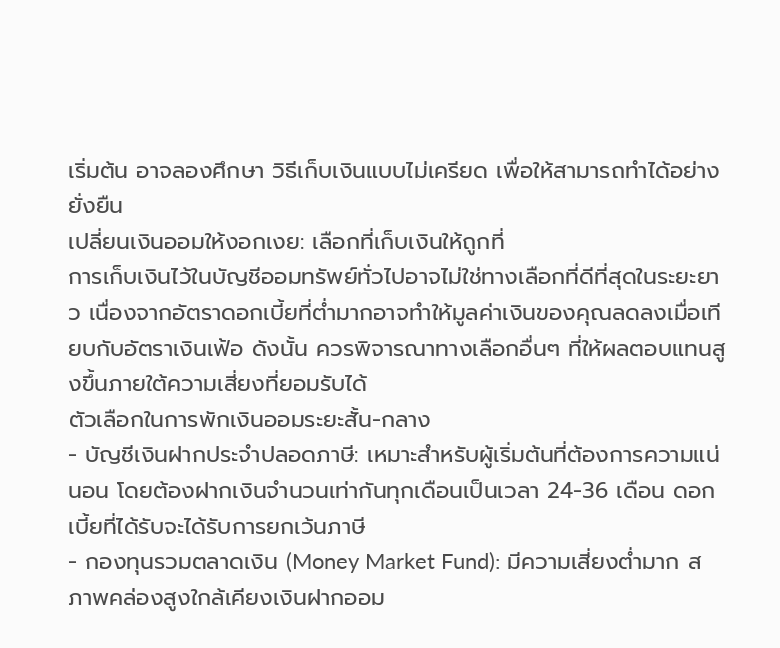เริ่มต้น อาจลองศึกษา วิธีเก็บเงินแบบไม่เครียด เพื่อให้สามารถทำได้อย่างยั่งยืน
เปลี่ยนเงินออมให้งอกเงย: เลือกที่เก็บเงินให้ถูกที่
การเก็บเงินไว้ในบัญชีออมทรัพย์ทั่วไปอาจไม่ใช่ทางเลือกที่ดีที่สุดในระยะยาว เนื่องจากอัตราดอกเบี้ยที่ต่ำมากอาจทำให้มูลค่าเงินของคุณลดลงเมื่อเทียบกับอัตราเงินเฟ้อ ดังนั้น ควรพิจารณาทางเลือกอื่นๆ ที่ให้ผลตอบแทนสูงขึ้นภายใต้ความเสี่ยงที่ยอมรับได้
ตัวเลือกในการพักเงินออมระยะสั้น-กลาง
- บัญชีเงินฝากประจำปลอดภาษี: เหมาะสำหรับผู้เริ่มต้นที่ต้องการความแน่นอน โดยต้องฝากเงินจำนวนเท่ากันทุกเดือนเป็นเวลา 24-36 เดือน ดอกเบี้ยที่ได้รับจะได้รับการยกเว้นภาษี
- กองทุนรวมตลาดเงิน (Money Market Fund): มีความเสี่ยงต่ำมาก สภาพคล่องสูงใกล้เคียงเงินฝากออม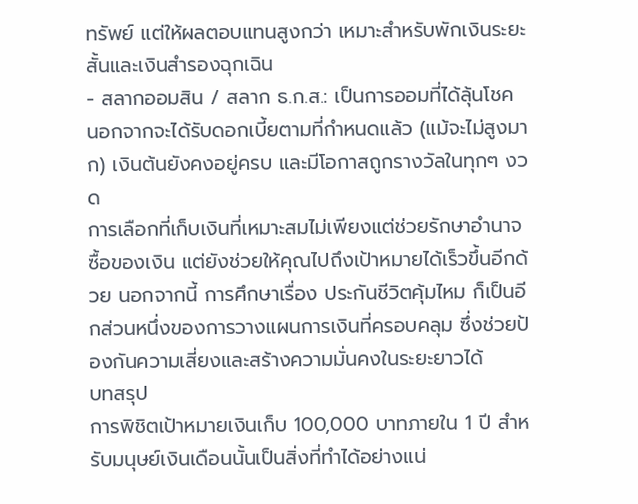ทรัพย์ แต่ให้ผลตอบแทนสูงกว่า เหมาะสำหรับพักเงินระยะสั้นและเงินสำรองฉุกเฉิน
- สลากออมสิน / สลาก ธ.ก.ส.: เป็นการออมที่ได้ลุ้นโชค นอกจากจะได้รับดอกเบี้ยตามที่กำหนดแล้ว (แม้จะไม่สูงมาก) เงินต้นยังคงอยู่ครบ และมีโอกาสถูกรางวัลในทุกๆ งวด
การเลือกที่เก็บเงินที่เหมาะสมไม่เพียงแต่ช่วยรักษาอำนาจซื้อของเงิน แต่ยังช่วยให้คุณไปถึงเป้าหมายได้เร็วขึ้นอีกด้วย นอกจากนี้ การศึกษาเรื่อง ประกันชีวิตคุ้มไหม ก็เป็นอีกส่วนหนึ่งของการวางแผนการเงินที่ครอบคลุม ซึ่งช่วยป้องกันความเสี่ยงและสร้างความมั่นคงในระยะยาวได้
บทสรุป
การพิชิตเป้าหมายเงินเก็บ 100,000 บาทภายใน 1 ปี สำหรับมนุษย์เงินเดือนนั้นเป็นสิ่งที่ทำได้อย่างแน่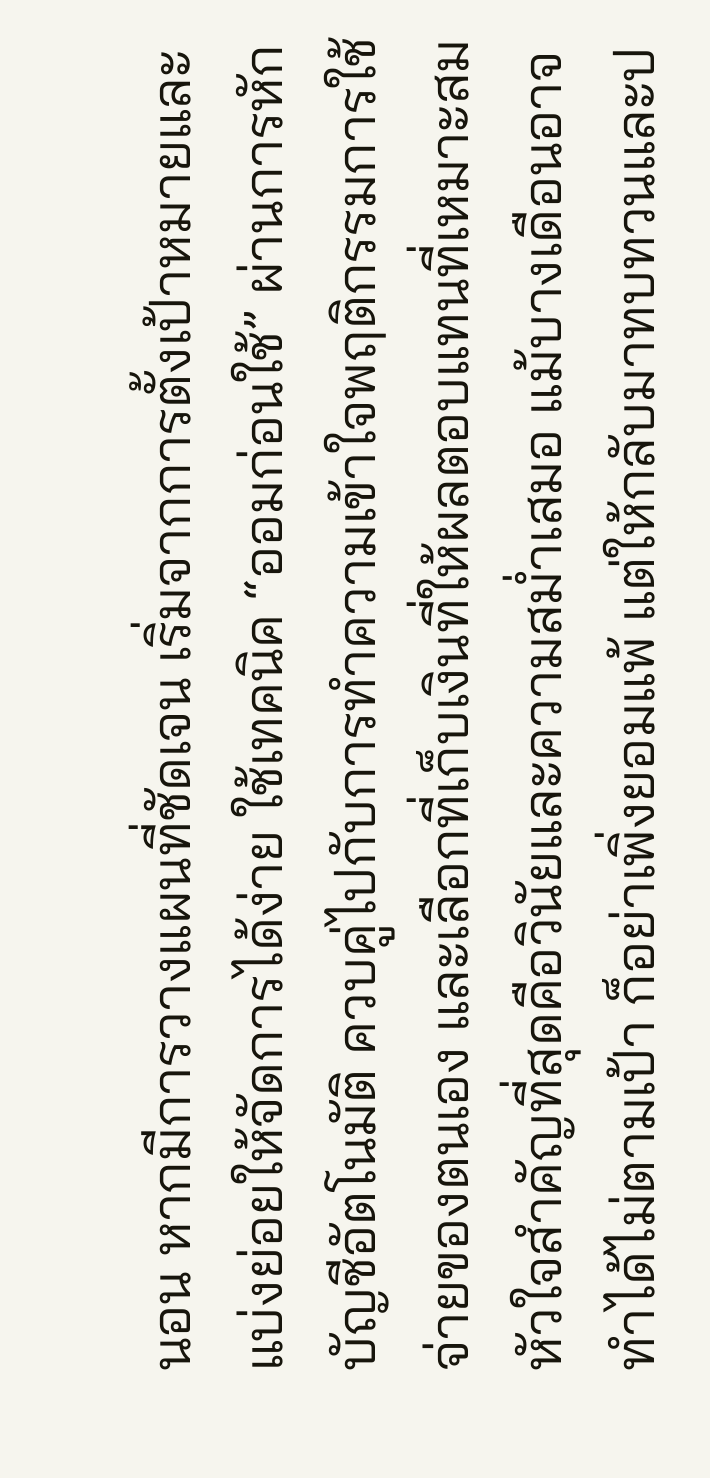นอน หากมีการวางแผนที่ชัดเจน เริ่มจากการตั้งเป้าหมายและแบ่งย่อยให้จัดการได้ง่าย ใช้เทคนิค “ออมก่อนใช้” ผ่านการหักบัญชีอัตโนมัติ ควบคู่ไปกับการทำความเข้าใจพฤติกรรมการใช้จ่ายของตนเอง และเลือกที่เก็บเงินที่ให้ผลตอบแทนที่เหมาะสม หัวใจสำคัญที่สุดคือวินัยและความสม่ำเสมอ แม้บางเดือนอาจทำได้ไม่ตามเป้า ก็อย่าเพิ่งยอมแพ้ แต่ให้กลับมาทบทวนและป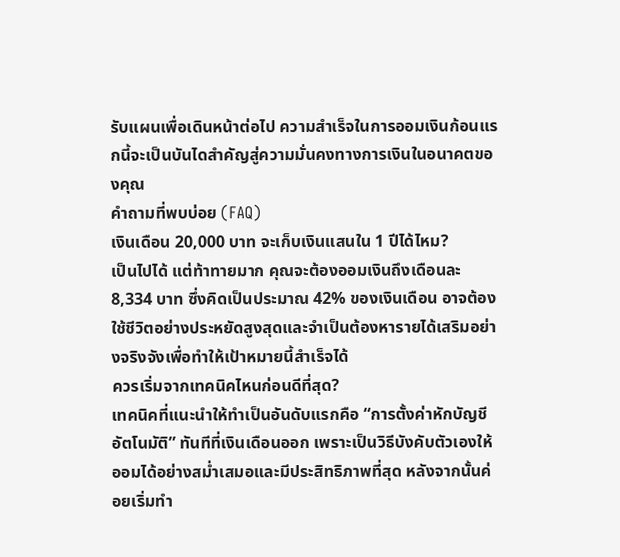รับแผนเพื่อเดินหน้าต่อไป ความสำเร็จในการออมเงินก้อนแรกนี้จะเป็นบันไดสำคัญสู่ความมั่นคงทางการเงินในอนาคตของคุณ
คำถามที่พบบ่อย (FAQ)
เงินเดือน 20,000 บาท จะเก็บเงินแสนใน 1 ปีได้ไหม?
เป็นไปได้ แต่ท้าทายมาก คุณจะต้องออมเงินถึงเดือนละ 8,334 บาท ซึ่งคิดเป็นประมาณ 42% ของเงินเดือน อาจต้องใช้ชีวิตอย่างประหยัดสูงสุดและจำเป็นต้องหารายได้เสริมอย่างจริงจังเพื่อทำให้เป้าหมายนี้สำเร็จได้
ควรเริ่มจากเทคนิคไหนก่อนดีที่สุด?
เทคนิคที่แนะนำให้ทำเป็นอันดับแรกคือ “การตั้งค่าหักบัญชีอัตโนมัติ” ทันทีที่เงินเดือนออก เพราะเป็นวิธีบังคับตัวเองให้ออมได้อย่างสม่ำเสมอและมีประสิทธิภาพที่สุด หลังจากนั้นค่อยเริ่มทำ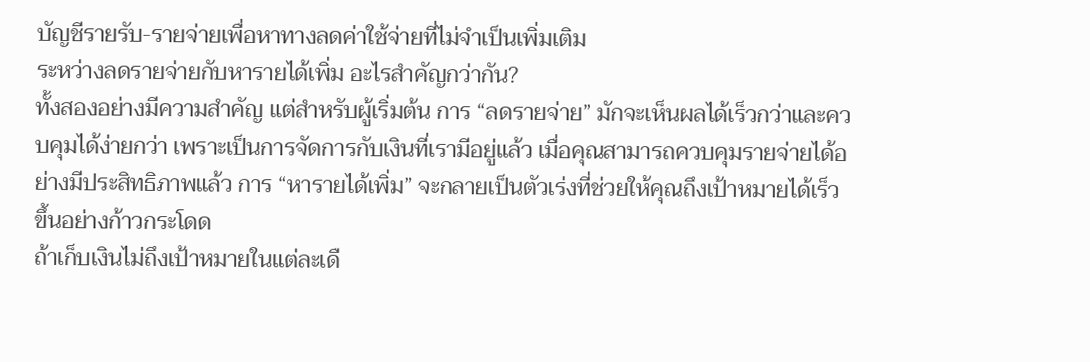บัญชีรายรับ-รายจ่ายเพื่อหาทางลดค่าใช้จ่ายที่ไม่จำเป็นเพิ่มเติม
ระหว่างลดรายจ่ายกับหารายได้เพิ่ม อะไรสำคัญกว่ากัน?
ทั้งสองอย่างมีความสำคัญ แต่สำหรับผู้เริ่มต้น การ “ลดรายจ่าย” มักจะเห็นผลได้เร็วกว่าและควบคุมได้ง่ายกว่า เพราะเป็นการจัดการกับเงินที่เรามีอยู่แล้ว เมื่อคุณสามารถควบคุมรายจ่ายได้อย่างมีประสิทธิภาพแล้ว การ “หารายได้เพิ่ม” จะกลายเป็นตัวเร่งที่ช่วยให้คุณถึงเป้าหมายได้เร็วขึ้นอย่างก้าวกระโดด
ถ้าเก็บเงินไม่ถึงเป้าหมายในแต่ละเดื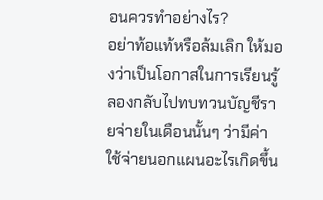อนควรทำอย่างไร?
อย่าท้อแท้หรือล้มเลิก ให้มองว่าเป็นโอกาสในการเรียนรู้ ลองกลับไปทบทวนบัญชีรายจ่ายในเดือนนั้นๆ ว่ามีค่าใช้จ่ายนอกแผนอะไรเกิดขึ้น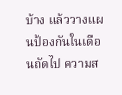บ้าง แล้ววางแผนป้องกันในเดือนถัดไป ความส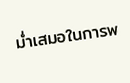ม่ำเสมอในการพ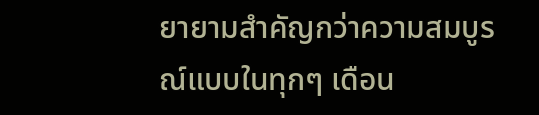ยายามสำคัญกว่าความสมบูรณ์แบบในทุกๆ เดือน